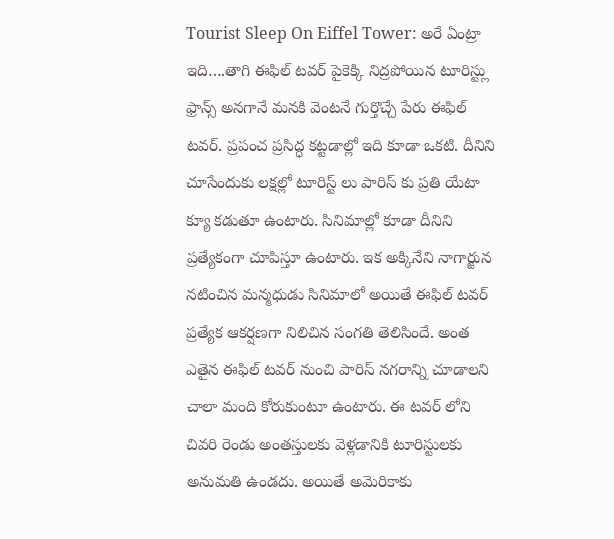Tourist Sleep On Eiffel Tower: అరే ఏంట్రా ఇది….తాగి ఈఫిల్ టవర్ పైకెక్కి నిద్రపోయిన టూరిస్ట్లు
ఫ్రాన్స్ అనగానే మనకి వెంటనే గుర్తొచ్చే పేరు ఈఫిల్ టవర్. ప్రపంచ ప్రసిద్ధ కట్టడాల్లో ఇది కూడా ఒకటి. దీనిని చూసేందుకు లక్షల్లో టూరిస్ట్ లు పారిస్ కు ప్రతి యేటా క్యూ కడుతూ ఉంటారు. సినిమాల్లో కూడా దీనిని ప్రత్యేకంగా చూపిస్తూ ఉంటారు. ఇక అక్కినేని నాగార్జున నటించిన మన్మధుడు సినిమాలో అయితే ఈఫిల్ టవర్ ప్రత్యేక ఆకర్షణగా నిలిచిన సంగతి తెలిసిందే. అంత ఎతైన ఈఫిల్ టవర్ నుంచి పారిస్ నగరాన్ని చూడాలని చాలా మంది కోరుకుంటూ ఉంటారు. ఈ టవర్ లోని చివరి రెండు అంతస్తులకు వెళ్లడానికి టూరిస్టులకు అనుమతి ఉండదు. అయితే అమెరికాకు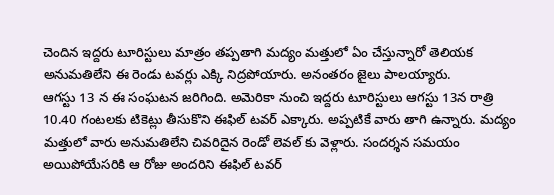చెందిన ఇద్దరు టూరిస్టులు మాత్రం తప్పతాగి మద్యం మత్తులో ఏం చేస్తున్నారో తెలియక అనుమతిలేని ఈ రెండు టవర్లు ఎక్కి నిద్రపోయారు. అనంతరం జైలు పాలయ్యారు.
ఆగస్టు 13 న ఈ సంఘటన జరిగింది. అమెరికా నుంచి ఇద్దరు టూరిస్టులు ఆగస్టు 13న రాత్రి 10.40 గంటలకు టికెట్లు తీసుకొని ఈఫిల్ టవర్ ఎక్కారు. అప్పటికే వారు తాగి ఉన్నారు. మద్యం మత్తులో వారు అనుమతిలేని చివరిదైన రెండో లెవల్ కు వెళ్లారు. సందర్శన సమయం అయిపోయేసరికి ఆ రోజు అందరిని ఈఫిల్ టవర్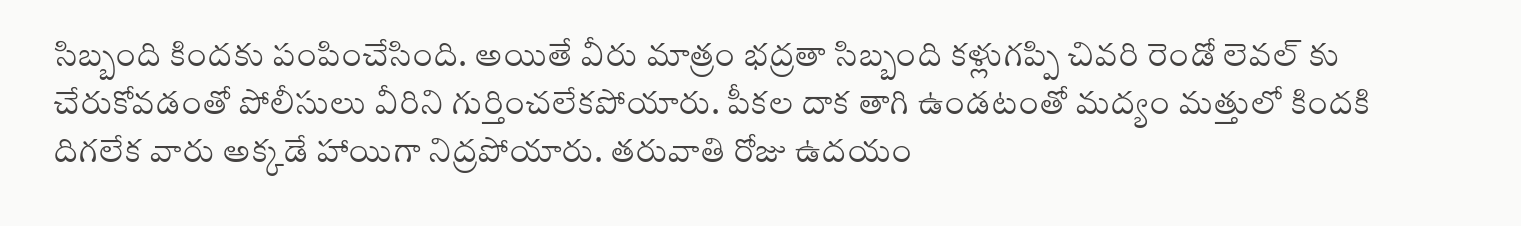సిబ్బంది కిందకు పంపించేసింది. అయితే వీరు మాత్రం భద్రతా సిబ్బంది కళ్లుగప్పి చివరి రెండో లెవల్ కు చేరుకోవడంతో పోలీసులు వీరిని గుర్తించలేకపోయారు. పీకల దాక తాగి ఉండటంతో మద్యం మత్తులో కిందకి దిగలేక వారు అక్కడే హాయిగా నిద్రపోయారు. తరువాతి రోజు ఉదయం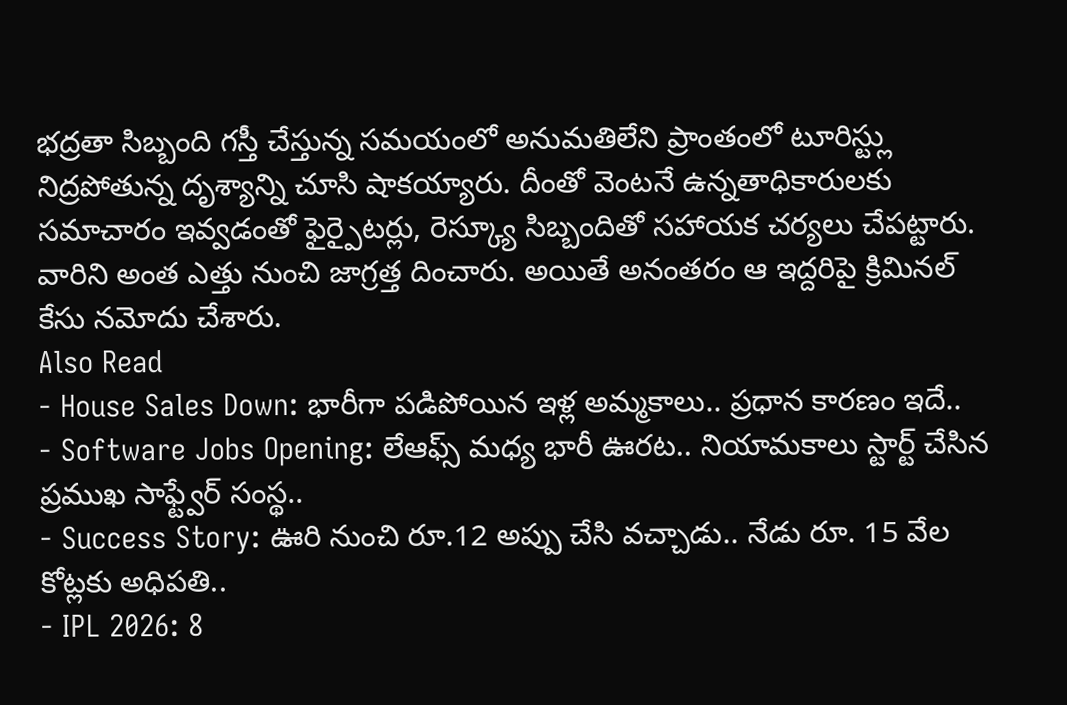భద్రతా సిబ్బంది గస్తీ చేస్తున్న సమయంలో అనుమతిలేని ప్రాంతంలో టూరిస్ట్లు నిద్రపోతున్న దృశ్యాన్ని చూసి షాకయ్యారు. దీంతో వెంటనే ఉన్నతాధికారులకు సమాచారం ఇవ్వడంతో ఫైర్పైటర్లు, రెస్క్యూ సిబ్బందితో సహాయక చర్యలు చేపట్టారు. వారిని అంత ఎత్తు నుంచి జాగ్రత్త దించారు. అయితే అనంతరం ఆ ఇద్దరిపై క్రిమినల్ కేసు నమోదు చేశారు.
Also Read
- House Sales Down: భారీగా పడిపోయిన ఇళ్ల అమ్మకాలు.. ప్రధాన కారణం ఇదే..
- Software Jobs Opening: లేఆఫ్స్ మధ్య భారీ ఊరట.. నియామకాలు స్టార్ట్ చేసిన ప్రముఖ సాఫ్ట్వేర్ సంస్థ..
- Success Story: ఊరి నుంచి రూ.12 అప్పు చేసి వచ్చాడు.. నేడు రూ. 15 వేల కోట్లకు అధిపతి..
- IPL 2026: 8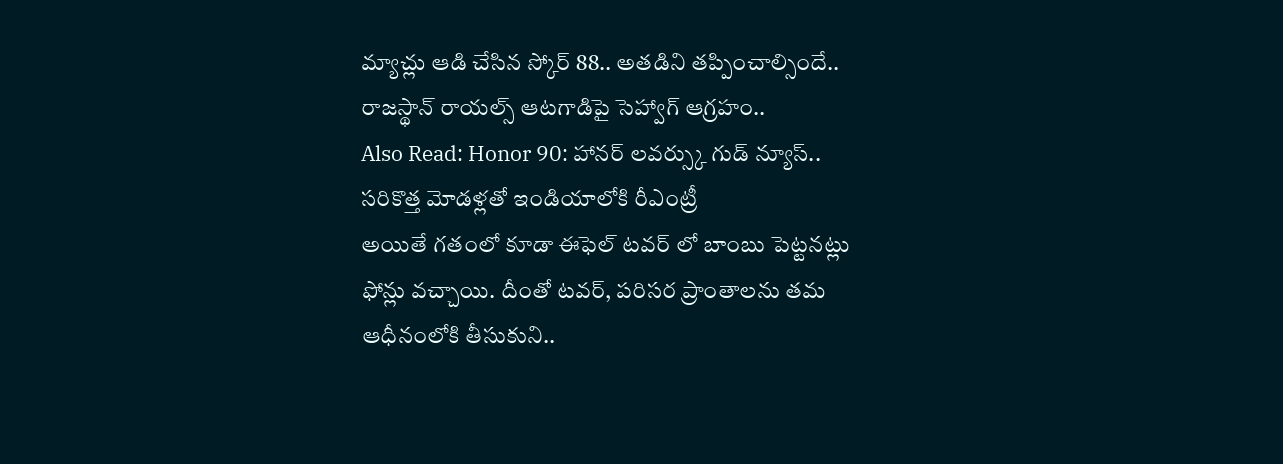మ్యాచ్లు ఆడి చేసిన స్కోర్ 88.. అతడిని తప్పించాల్సిందే.. రాజస్థాన్ రాయల్స్ ఆటగాడిపై సెహ్వాగ్ ఆగ్రహం..
Also Read: Honor 90: హానర్ లవర్స్కు గుడ్ న్యూస్.. సరికొత్త మోడళ్లతో ఇండియాలోకి రీఎంట్రీ
అయితే గతంలో కూడా ఈఫెల్ టవర్ లో బాంబు పెట్టనట్లు ఫోన్లు వచ్చాయి. దీంతో టవర్, పరిసర ప్రాంతాలను తమ ఆధీనంలోకి తీసుకుని..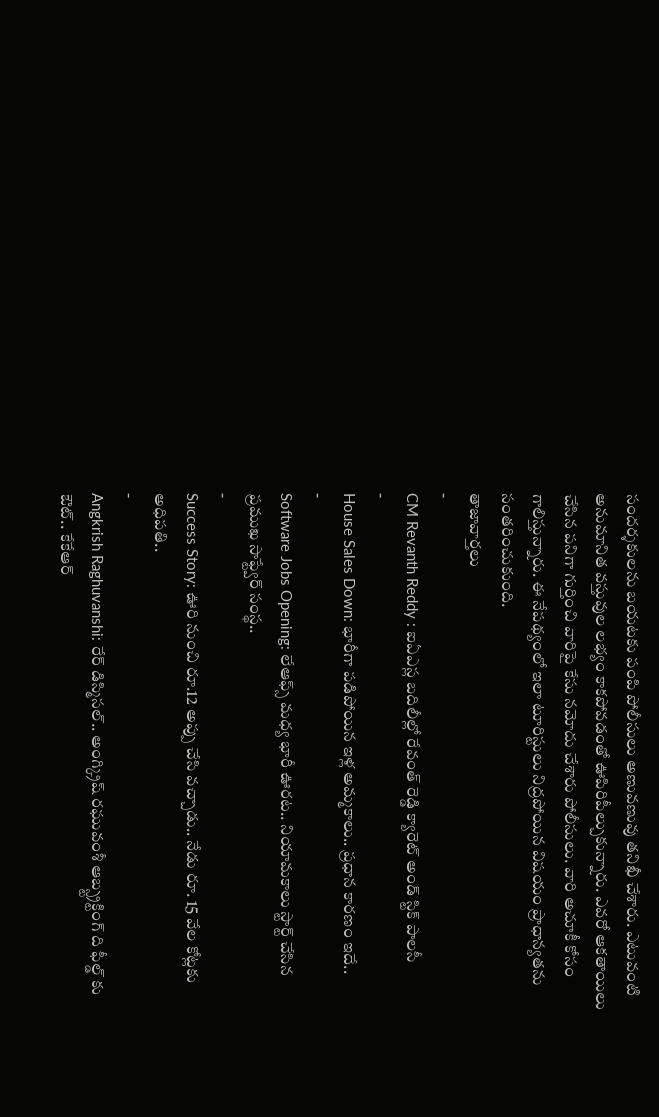సందర్శకులను బయటకు పంపి పోలీసులు అణువణువు తనిఖీ చేశారు. ఎటువంటి అనుమానిత వస్తువుల లభ్యం కాకపోవడంతో ఊపిరిపీల్చుకున్నారు. ఎవరో ఆకతాయిలు చేసిన పనిగా గుర్తించి వారిపై కేసు నమోదు చేశారు పోలీసులు. వారి అచూకీ కోసం గాలిస్తున్నారు. ఈ నేపథ్యంలో ఇలా టూరిస్టులు నిద్రపోయిన విషయం ప్రాధాన్యతను సంతరించుకుంది.
తాజావార్తలు
-
CM Revanth Reddy : ఐఏఎస్ల బదిలీల్లో రేవంత్ రెడ్డి క్యారెట్ అండ్ స్టిక్ పాలసీ
-
House Sales Down: భారీగా పడిపోయిన ఇళ్ల అమ్మకాలు.. ప్రధాన కారణం ఇదే..
-
Software Jobs Opening: లేఆఫ్స్ మధ్య భారీ ఊరట.. నియామకాలు స్టార్ట్ చేసిన ప్రముఖ సాఫ్ట్వేర్ సంస్థ..
-
Success Story: ఊరి నుంచి రూ.12 అప్పు చేసి వచ్చాడు.. నేడు రూ. 15 వేల కోట్లకు అధిపతి..
-
Angkrish Raghuvanshi: రేర్ డిస్మిసల్.. అంగ్క్రిష్ రఘువంశీ ఆబ్స్ట్రక్టింగ్ ది ఫీల్డ్ కు ఔట్.. కేకేఆర్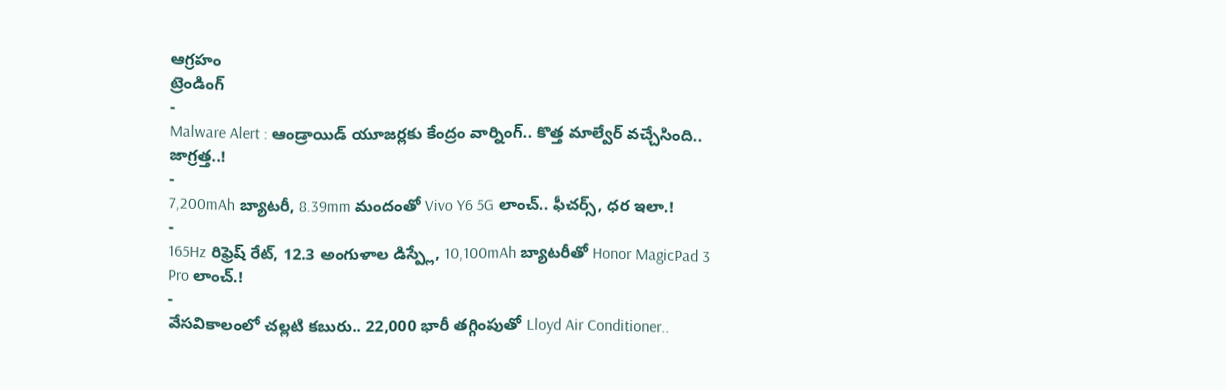ఆగ్రహం
ట్రెండింగ్
-
Malware Alert : ఆండ్రాయిడ్ యూజర్లకు కేంద్రం వార్నింగ్.. కొత్త మాల్వేర్ వచ్చేసింది.. జాగ్రత్త..!
-
7,200mAh బ్యాటరీ, 8.39mm మందంతో Vivo Y6 5G లాంచ్.. ఫీచర్స్, ధర ఇలా.!
-
165Hz రిఫ్రెష్ రేట్, 12.3 అంగుళాల డిస్ప్లే, 10,100mAh బ్యాటరీతో Honor MagicPad 3 Pro లాంచ్.!
-
వేసవికాలంలో చల్లటి కబురు.. 22,000 భారీ తగ్గింపుతో Lloyd Air Conditioner..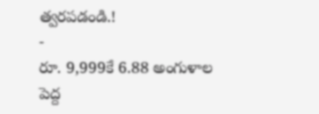త్వరపడండి.!
-
రూ. 9,999కే 6.88 అంగుళాల పెద్ద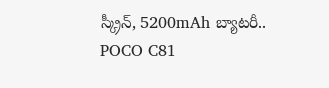స్క్రీన్, 5200mAh బ్యాటరీ.. POCO C81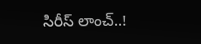సిరీస్ లాంచ్..!